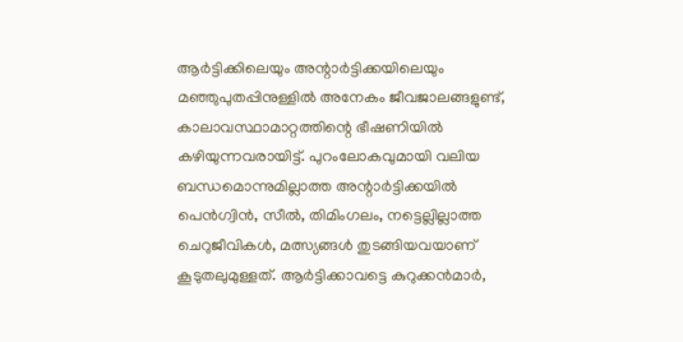ആർട്ടിക്കിലെയും അന്റാർട്ടിക്കയിലെയും മഞ്ഞുപുതപ്പിനുള്ളിൽ അനേകം ജീവജാലങ്ങളുണ്ട്, കാലാവസ്ഥാമാറ്റത്തിന്റെ ഭീഷണിയിൽ കഴിയുന്നവരായിട്ട്. പുറംലോകവുമായി വലിയ ബന്ധമൊന്നുമില്ലാത്ത അന്റാർട്ടിക്കയിൽ പെൻഗ്വിൻ, സീൽ, തിമിംഗലം, നട്ടെല്ലില്ലാത്ത ചെറുജീവികൾ, മത്സ്യങ്ങൾ തുടങ്ങിയവയാണ് കൂടുതലുമുള്ളത്. ആർട്ടിക്കാവട്ടെ കുറുക്കൻമാർ,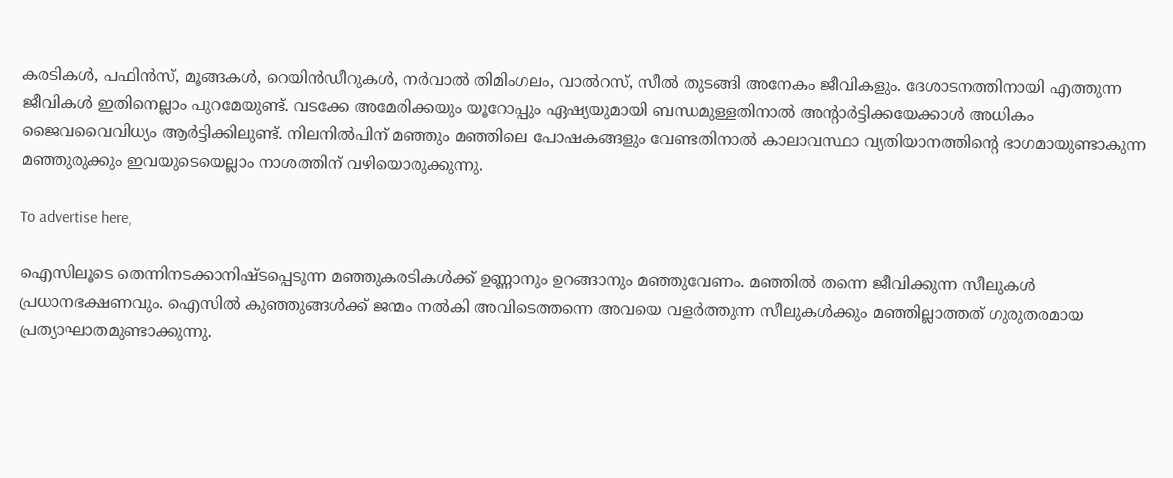കരടികൾ, പഫിൻസ്, മൂങ്ങകൾ, റെയിൻഡീറുകൾ, നർവാൽ തിമിംഗലം, വാൽറസ്, സീൽ തുടങ്ങി അനേകം ജീവികളും. ദേശാടനത്തിനായി എത്തുന്ന ജീവികൾ ഇതിനെല്ലാം പുറമേയുണ്ട്. വടക്കേ അമേരിക്കയും യൂറോപ്പും ഏഷ്യയുമായി ബന്ധമുള്ളതിനാൽ അന്റാർട്ടിക്കയേക്കാൾ അധികം ജൈവവൈവിധ്യം ആർട്ടിക്കിലുണ്ട്. നിലനിൽപിന് മഞ്ഞും മഞ്ഞിലെ പോഷകങ്ങളും വേണ്ടതിനാൽ കാലാവസ്ഥാ വ്യതിയാനത്തിന്റെ ഭാഗമായുണ്ടാകുന്ന മഞ്ഞുരുക്കും ഇവയുടെയെല്ലാം നാശത്തിന് വഴിയൊരുക്കുന്നു.

To advertise here,

ഐസിലൂടെ തെന്നിനടക്കാനിഷ്ടപ്പെടുന്ന മഞ്ഞുകരടികൾക്ക് ഉണ്ണാനും ഉറങ്ങാനും മഞ്ഞുവേണം. മഞ്ഞിൽ തന്നെ ജീവിക്കുന്ന സീലുകള്‍ പ്രധാനഭക്ഷണവും. ഐസിൽ കുഞ്ഞുങ്ങൾക്ക് ജന്മം നൽകി അവിടെത്തന്നെ അവയെ വളർത്തുന്ന സീലുകൾക്കും മഞ്ഞില്ലാത്തത് ഗുരുതരമായ പ്രത്യാഘാതമുണ്ടാക്കുന്നു.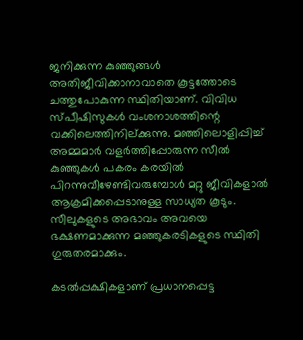ജനിക്കുന്ന കുഞ്ഞുങ്ങൾ അതിജീവിക്കാനാവാതെ കൂട്ടത്തോടെ ചത്തുപോകുന്ന സ്ഥിതിയാണ്. വിവിധ സ്പീഷിസുകൾ വംശനാശത്തിന്റെ വക്കിലെത്തിനില്ക്കുന്നു. മഞ്ഞിലൊളിപ്പിച്ച് അമ്മമാർ വളർത്തിപ്പോരുന്ന സീൽ കുഞ്ഞുകൾ പകരം കരയിൽ പിറന്നുവീഴേണ്ടിവരുമ്പോൾ മറ്റു ജീവികളാൽ ആക്രമിക്കപ്പെടാനുള്ള സാധ്യത കൂടും. സീലുകളുടെ അഭാവം അവയെ ഭക്ഷണമാക്കുന്ന മഞ്ഞുകരടികളുടെ സ്ഥിതി ഗുരുതരമാക്കും.

കടൽപ്പക്ഷികളാണ് പ്രധാനപ്പെട്ട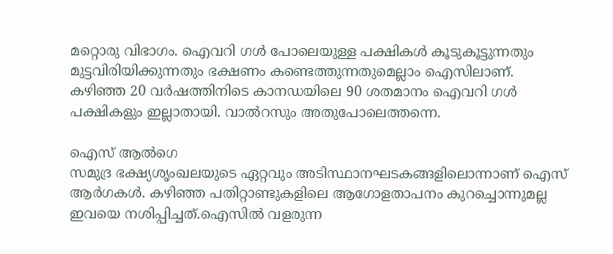മറ്റൊരു വിഭാഗം. ഐവറി ഗൾ പോലെയുള്ള പക്ഷികൾ കൂടുകൂട്ടുന്നതും മുട്ടവിരിയിക്കുന്നതും ഭക്ഷണം കണ്ടെത്തുന്നതുമെല്ലാം ഐസിലാണ്. കഴിഞ്ഞ 20 വർഷത്തിനിടെ കാനഡയിലെ 90 ശതമാനം ഐവറി ഗൾ പക്ഷികളും ഇല്ലാതായി. വാൽറസും അതുപോലെത്തന്നെ.

ഐസ് ആൽഗെ
സമുദ്ര ഭക്ഷ്യശൃംഖലയുടെ ഏറ്റവും അടിസ്ഥാനഘടകങ്ങളിലൊന്നാണ് ഐസ് ആർഗകൾ. കഴിഞ്ഞ പതിറ്റാണ്ടുകളിലെ ആഗോളതാപനം കുറച്ചൊന്നുമല്ല ഇവയെ നശിപ്പിച്ചത്.ഐസില്‍ വളരുന്ന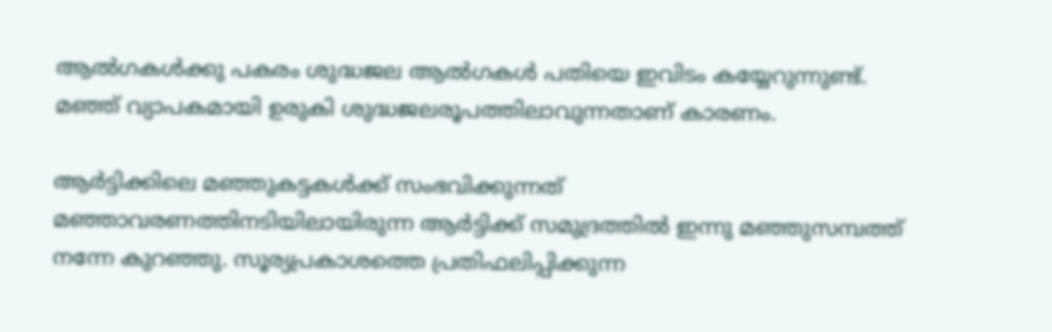ആൽഗകൾക്കു പകരം ശുദ്ധജല ആൽഗകൾ പതിയെ ഇവിടം കയ്യേറുന്നുണ്ട്. മഞ്ഞ് വ്യാപകമായി ഉരുകി ശുദ്ധജലരൂപത്തിലാവുന്നതാണ് കാരണം.

ആർട്ടിക്കിലെ മഞ്ഞുകട്ടകൾക്ക് സംഭവിക്കുന്നത്
മഞ്ഞാവരണത്തിനടിയിലായിരുന്ന ആർട്ടിക്ക് സമുദ്രത്തിൽ ഇന്നു മഞ്ഞുസമ്പത്ത് നന്നേ കുറഞ്ഞു. സൂര്യപ്രകാശത്തെ പ്രതിഫലിപ്പിക്കുന്ന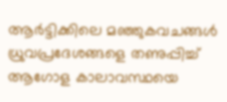ആർട്ടിക്കിലെ മഞ്ഞുകവചങ്ങൾ ധ്രുവപ്രദേശങ്ങളെ തണുപ്പിച്ച് ആഗോള കാലാവസ്ഥയെ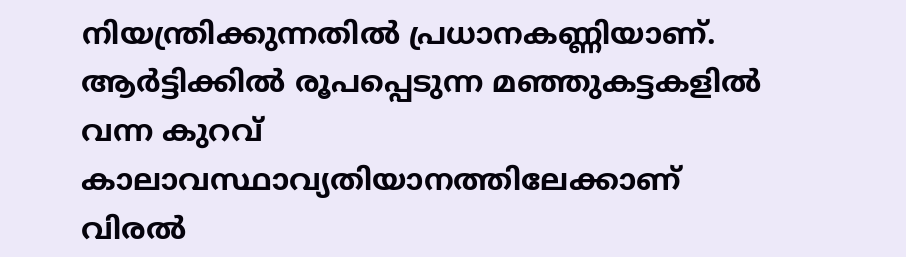നിയന്ത്രിക്കുന്നതിൽ പ്രധാനകണ്ണിയാണ്. ആർട്ടിക്കിൽ രൂപപ്പെടുന്ന മഞ്ഞുകട്ടകളിൽ വന്ന കുറവ് കാലാവസ്ഥാവ്യതിയാനത്തിലേക്കാണ് വിരൽ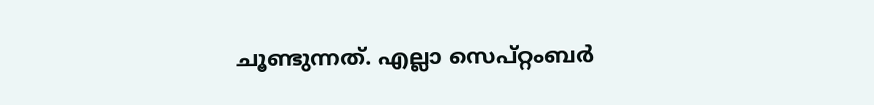ചൂണ്ടുന്നത്. എല്ലാ സെപ്റ്റംബർ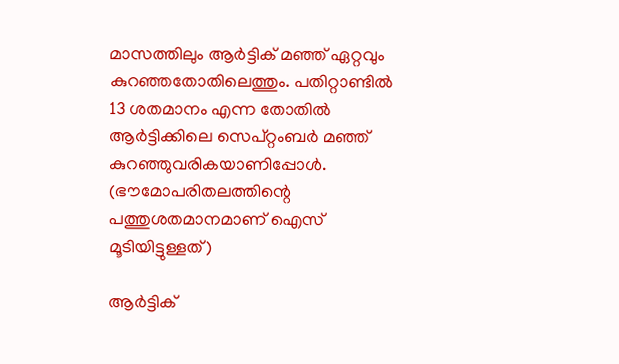മാസത്തിലും ആർട്ടിക് മഞ്ഞ് ഏറ്റവും കുറഞ്ഞതോതിലെത്തും. പതിറ്റാണ്ടിൽ 13 ശതമാനം എന്ന തോതിൽ ആർട്ടിക്കിലെ സെപ്റ്റംബർ മഞ്ഞ് കുറഞ്ഞുവരികയാണിപ്പോൾ. (ഭൗമോപരിതലത്തിന്റെ പത്തുശതമാനമാണ് ഐസ് മൂടിയിട്ടുള്ളത്)

ആർട്ടിക്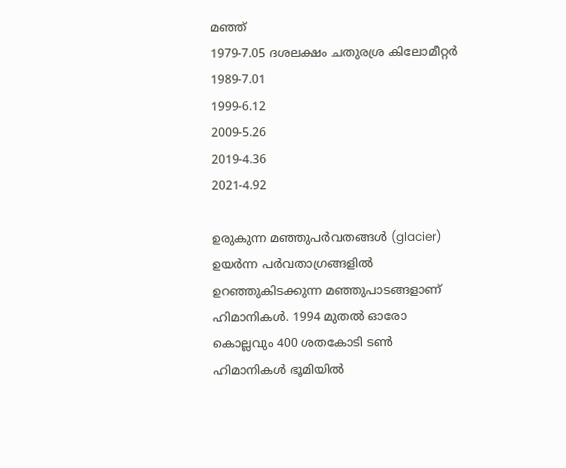മഞ്ഞ്
1979-7.05 ദശലക്ഷം ചതുരശ്ര കിലോമീറ്റർ
1989-7.01
1999-6.12
2009-5.26
2019-4.36
2021-4.92

ഉരുകുന്ന മഞ്ഞുപർവതങ്ങൾ (glacier)
ഉയർന്ന പർവതാഗ്രങ്ങളിൽ ഉറഞ്ഞുകിടക്കുന്ന മഞ്ഞുപാടങ്ങളാണ് ഹിമാനികൾ. 1994 മുതൽ ഓരോ കൊല്ലവും 400 ശതകോടി ടൺ ഹിമാനികൾ ഭൂമിയിൽ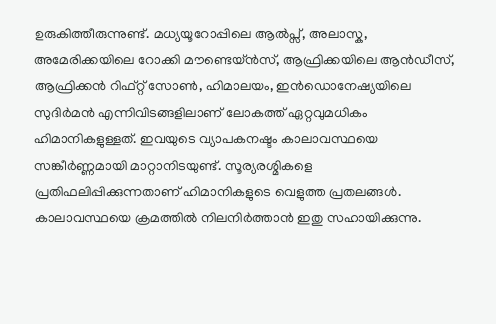ഉരുകിത്തീരുന്നുണ്ട്. മധ്യയൂറോപ്പിലെ ആൽപ്സ്, അലാസ്ക, അമേരിക്കയിലെ റോക്കി മൗണ്ടെയ്ൻസ്, ആഫ്രിക്കയിലെ ആൻഡീസ്, ആഫ്രിക്കൻ റിഫ്റ്റ് സോൺ, ഹിമാലയം, ഇൻഡൊനേഷ്യയിലെ സുദിർമൻ എന്നിവിടങ്ങളിലാണ് ലോകത്ത് ഏറ്റവുമധികം ഹിമാനികളുള്ളത്. ഇവയുടെ വ്യാപകനഷ്ടം കാലാവസ്ഥയെ സങ്കീർണ്ണമായി മാറ്റാനിടയുണ്ട്. സൂര്യരശ്മികളെ പ്രതിഫലിപ്പിക്കുന്നതാണ് ഹിമാനികളുടെ വെളുത്ത പ്രതലങ്ങൾ. കാലാവസ്ഥയെ ക്രമത്തിൽ നിലനിർത്താൻ ഇതു സഹായിക്കുന്നു.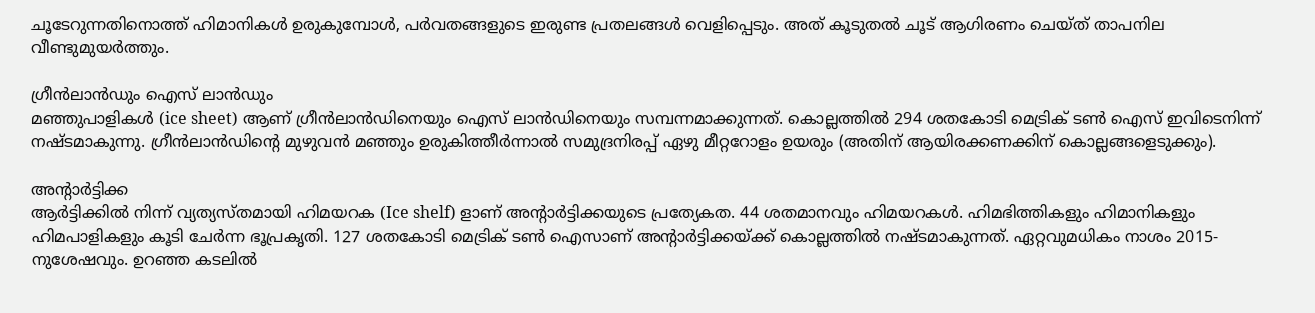ചൂടേറുന്നതിനൊത്ത് ഹിമാനികൾ ഉരുകുമ്പോൾ, പർവതങ്ങളുടെ ഇരുണ്ട പ്രതലങ്ങൾ വെളിപ്പെടും. അത് കൂടുതൽ ചൂട് ആഗിരണം ചെയ്ത് താപനില വീണ്ടുമുയർത്തും.

ഗ്രീൻലാൻഡും ഐസ് ലാൻഡും
മഞ്ഞുപാളികൾ (ice sheet) ആണ് ഗ്രീൻലാൻഡിനെയും ഐസ് ലാൻഡിനെയും സമ്പന്നമാക്കുന്നത്. കൊല്ലത്തിൽ 294 ശതകോടി മെട്രിക് ടൺ ഐസ് ഇവിടെനിന്ന് നഷ്ടമാകുന്നു. ഗ്രീൻലാൻഡിന്റെ മുഴുവൻ മഞ്ഞും ഉരുകിത്തീർന്നാൽ സമുദ്രനിരപ്പ് ഏഴു മീറ്ററോളം ഉയരും (അതിന് ആയിരക്കണക്കിന് കൊല്ലങ്ങളെടുക്കും).

അന്റാർട്ടിക്ക
ആർട്ടിക്കിൽ നിന്ന് വ്യത്യസ്തമായി ഹിമയറക (Ice shelf) ളാണ് അന്റാർട്ടിക്കയുടെ പ്രത്യേകത. 44 ശതമാനവും ഹിമയറകൾ. ഹിമഭിത്തികളും ഹിമാനികളും ഹിമപാളികളും കൂടി ചേർന്ന ഭൂപ്രകൃതി. 127 ശതകോടി മെട്രിക് ടൺ ഐസാണ് അന്റാർട്ടിക്കയ്ക്ക് കൊല്ലത്തിൽ നഷ്ടമാകുന്നത്. ഏറ്റവുമധികം നാശം 2015-നുശേഷവും. ഉറഞ്ഞ കടലിൽ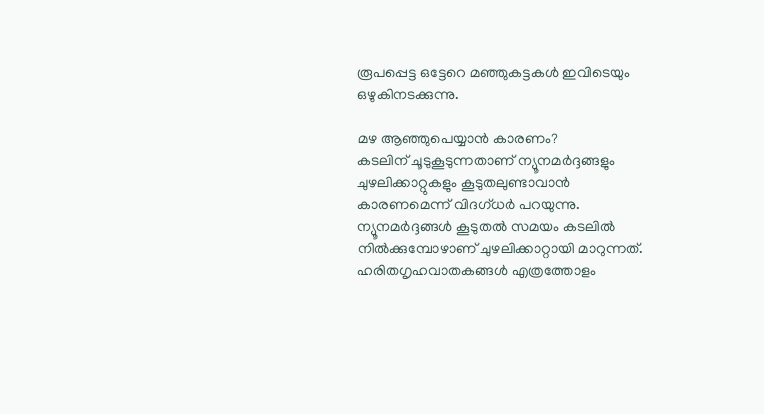രൂപപ്പെട്ട ഒട്ടേറെ മഞ്ഞുകട്ടകൾ ഇവിടെയും ഒഴുകിനടക്കുന്നു.

മഴ ആഞ്ഞുപെയ്യാൻ കാരണം?
കടലിന് ചൂടുകൂടുന്നതാണ് ന്യൂനമർദ്ദങ്ങളും ചുഴലിക്കാറ്റുകളും കൂടുതലുണ്ടാവാൻ കാരണമെന്ന് വിദഗ്ധർ പറയുന്നു. ന്യൂനമർദ്ദങ്ങൾ കൂടുതൽ സമയം കടലിൽ നിൽക്കുമ്പോഴാണ് ചുഴലിക്കാറ്റായി മാറുന്നത്. ഹരിതഗൃഹവാതകങ്ങൾ എത്രത്തോളം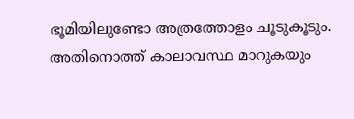ഭൂമിയിലുണ്ടോ അത്രത്തോളം ചൂടുകൂടും. അതിനൊത്ത് കാലാവസ്ഥ മാറുകയും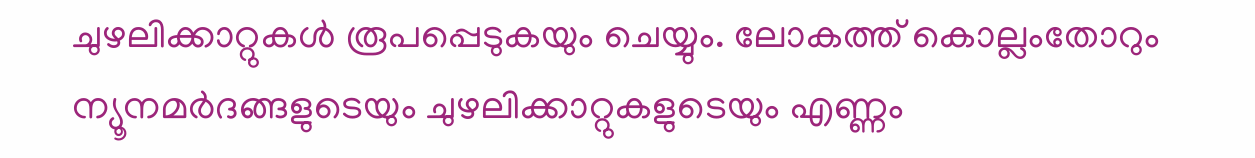ചുഴലിക്കാറ്റുകൾ രൂപപ്പെടുകയും ചെയ്യും. ലോകത്ത് കൊല്ലംതോറും ന്യൂനമർദങ്ങളുടെയും ചുഴലിക്കാറ്റുകളുടെയും എണ്ണം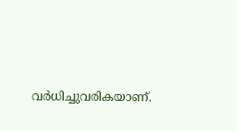വർധിച്ചുവരികയാണ്.